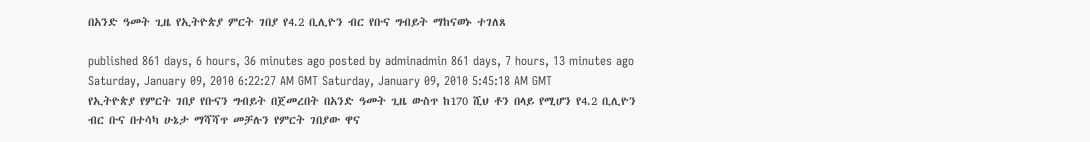በአንድ ዓመት ጊዜ የኢትዮጵያ ምርት ገበያ የ4.2 ቢሊዮን ብር የቡና ግብይት ማከናወኑ ተገለጸ

published 861 days, 6 hours, 36 minutes ago posted by adminadmin 861 days, 7 hours, 13 minutes ago
Saturday, January 09, 2010 6:22:27 AM GMT Saturday, January 09, 2010 5:45:18 AM GMT
የኢትዮጵያ የምርት ገበያ የቡናን ግብይት በጀመረበት በአንድ ዓመት ጊዜ ውስጥ ከ170 ሺህ ቶን በላይ የሚሆን የ4.2 ቢሊዮን ብር ቡና በተሳካ ሁኔታ ማሻሻጥ መቻሉን የምርት ገበያው ዋና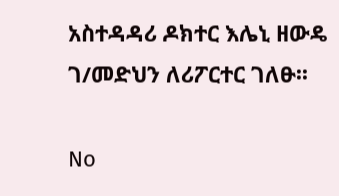አስተዳዳሪ ዶክተር እሌኒ ዘውዴ ገ/መድህን ለሪፖርተር ገለፁ፡፡

No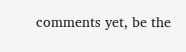comments yet, be the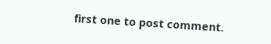first one to post comment.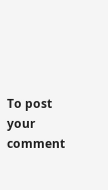To post your comment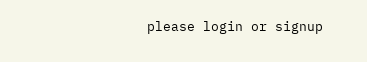please login or signup